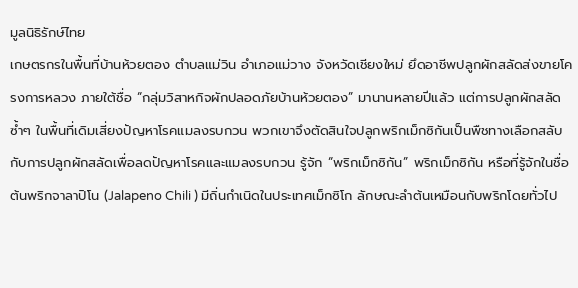มูลนิธิรักษ์ไทย
เกษตรกรในพื้นที่บ้านห้วยตอง ตำบลแม่วิน อำเภอแม่วาง จังหวัดเชียงใหม่ ยึดอาชีพปลูกผักสลัดส่งขายโครงการหลวง ภายใต้ชื่อ “กลุ่มวิสาหกิจผักปลอดภัยบ้านห้วยตอง” มานานหลายปีแล้ว แต่การปลูกผักสลัดซ้ำๆ ในพื้นที่เดิมเสี่ยงปัญหาโรคแมลงรบกวน พวกเขาจึงตัดสินใจปลูกพริกเม็กซิกันเป็นพืชทางเลือกสลับกับการปลูกผักสลัดเพื่อลดปัญหาโรคและแมลงรบกวน รู้จัก “พริกเม็กซิกัน” พริกเม็กซิกัน หรือที่รู้จักในชื่อ ต้นพริกจาลาปิโน (Jalapeno Chili ) มีถิ่นกำเนิดในประเทศเม็กซิโก ลักษณะลำต้นเหมือนกับพริกโดยทั่วไป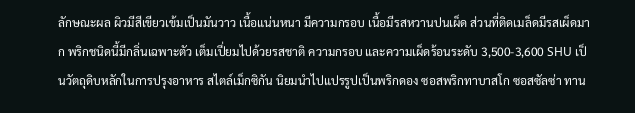ลักษณะผล ผิวมีสีเขียวเข้มเป็นมันวาว เนื้อแน่นหนา มีความกรอบ เนื้อมีรสหวานปนเผ็ด ส่วนที่ติดเมล็ดมีรสเผ็ดมาก พริกชนิดนี้มีกลิ่นเฉพาะตัว เต็มเปี่ยมไปด้วยรสชาติ ความกรอบ และความเผ็ดร้อนระดับ 3,500-3,600 SHU เป็นวัตถุดิบหลักในการปรุงอาหาร สไตล์เม็กซิกัน นิยมนำไปแปรรูปเป็นพริกดอง ซอสพริกทาบาสโก ซอสซัลซ่า ทาน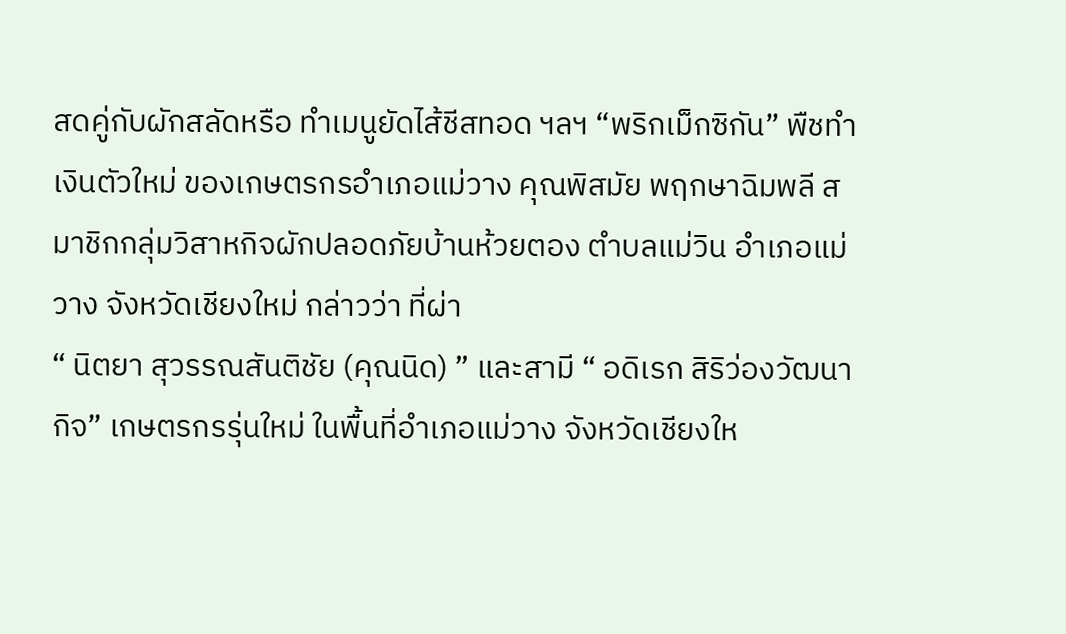สดคู่กับผักสลัดหรือ ทำเมนูยัดไส้ชีสทอด ฯลฯ “พริกเม็กซิกัน” พืชทำเงินตัวใหม่ ของเกษตรกรอำเภอแม่วาง คุณพิสมัย พฤกษาฉิมพลี สมาชิกกลุ่มวิสาหกิจผักปลอดภัยบ้านห้วยตอง ตำบลแม่วิน อำเภอแม่วาง จังหวัดเชียงใหม่ กล่าวว่า ที่ผ่า
“ นิตยา สุวรรณสันติชัย (คุณนิด) ” และสามี “ อดิเรก สิริว่องวัฒนากิจ” เกษตรกรรุ่นใหม่ ในพื้นที่อำเภอแม่วาง จังหวัดเชียงให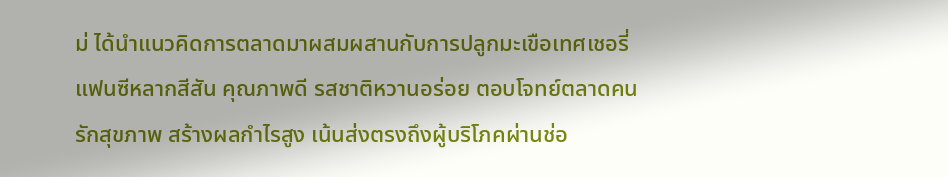ม่ ได้นำแนวคิดการตลาดมาผสมผสานกับการปลูกมะเขือเทศเชอรี่แฟนซีหลากสีสัน คุณภาพดี รสชาติหวานอร่อย ตอบโจทย์ตลาดคนรักสุขภาพ สร้างผลกำไรสูง เน้นส่งตรงถึงผู้บริโภคผ่านช่อ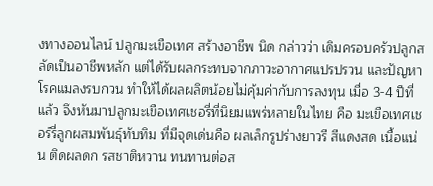งทางออนไลน์ ปลูกมะเขือเทศ สร้างอาชีพ นิด กล่าวว่า เดิมครอบครัวปลูกสลัดเป็นอาชีพหลัก แต่ได้รับผลกระทบจากภาวะอากาศแปรปรวน และปัญหาโรคแมลงรบกวน ทำให้ได้ผลผลิตน้อยไม่คุ้มค่ากับการลงทุน เมื่อ 3-4 ปีที่แล้ว จึงหันมาปลูกมะเขือเทศเชอรี่ที่นิยมแพร่หลายในไทย คือ มะเขือเทศเชอร์รี่ลูกผสมพันธุ์ทับทิม ที่มีจุดเด่นคือ ผลเล็กรูปร่างยาวรี สีแดงสด เนื้อแน่น ติดผลดก รสชาติหวาน ทนทานต่อส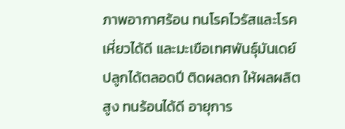ภาพอากาศร้อน ทนโรคไวรัสและโรคเหี่ยวได้ดี และมะเขือเทศพันธุ์มันเดย์ ปลูกได้ตลอดปี ติดผลดก ให้ผลผลิตสูง ทนร้อนได้ดี อายุการ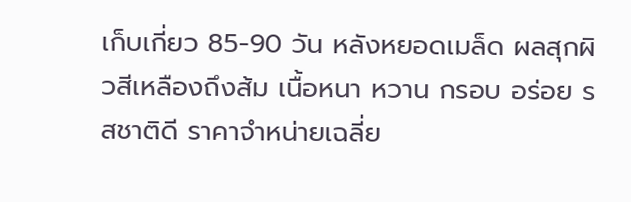เก็บเกี่ยว 85-90 วัน หลังหยอดเมล็ด ผลสุกผิวสีเหลืองถึงส้ม เนื้อหนา หวาน กรอบ อร่อย รสชาติดี ราคาจำหน่ายเฉลี่ย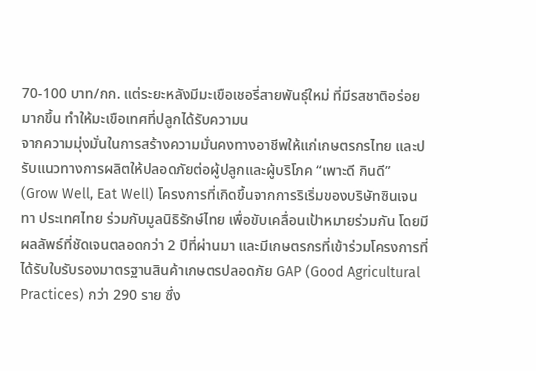70-100 บาท/กก. แต่ระยะหลังมีมะเขือเชอรี่สายพันธุ์ใหม่ ที่มีรสชาติอร่อยมากขึ้น ทำให้มะเขือเทศที่ปลูกได้รับความน
จากความมุ่งมั่นในการสร้างความมั่นคงทางอาชีพให้แก่เกษตรกรไทย และปรับแนวทางการผลิตให้ปลอดภัยต่อผู้ปลูกและผู้บริโภค “เพาะดี กินดี” (Grow Well, Eat Well) โครงการที่เกิดขึ้นจากการริเริ่มของบริษัทซินเจนทา ประเทศไทย ร่วมกับมูลนิธิรักษ์ไทย เพื่อขับเคลื่อนเป้าหมายร่วมกัน โดยมีผลลัพธ์ที่ชัดเจนตลอดกว่า 2 ปีที่ผ่านมา และมีเกษตรกรที่เข้าร่วมโครงการที่ได้รับใบรับรองมาตรฐานสินค้าเกษตรปลอดภัย GAP (Good Agricultural Practices) กว่า 290 ราย ซึ่ง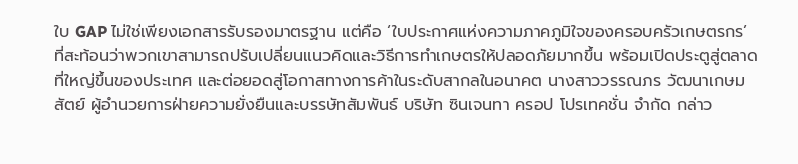ใบ GAP ไม่ใช่เพียงเอกสารรับรองมาตรฐาน แต่คือ ‘ใบประกาศแห่งความภาคภูมิใจของครอบครัวเกษตรกร’ ที่สะท้อนว่าพวกเขาสามารถปรับเปลี่ยนแนวคิดและวิธีการทำเกษตรให้ปลอดภัยมากขึ้น พร้อมเปิดประตูสู่ตลาดที่ใหญ่ขึ้นของประเทศ และต่อยอดสู่โอกาสทางการค้าในระดับสากลในอนาคต นางสาววรรณภร วัฒนาเกษมสัตย์ ผู้อำนวยการฝ่ายความยั่งยืนและบรรษัทสัมพันธ์ บริษัท ซินเจนทา ครอป โปรเทคชั่น จำกัด กล่าว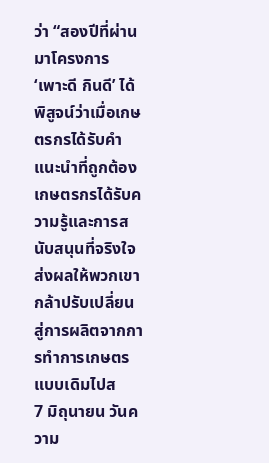ว่า “สองปีที่ผ่านมาโครงการ ‘เพาะดี กินดี’ ได้พิสูจน์ว่าเมื่อเกษตรกรได้รับคำแนะนำที่ถูกต้อง เกษตรกรได้รับความรู้และการสนับสนุนที่จริงใจ ส่งผลให้พวกเขากล้าปรับเปลี่ยนสู่การผลิตจากการทำการเกษตรแบบเดิมไปส
7 มิถุนายน วันความ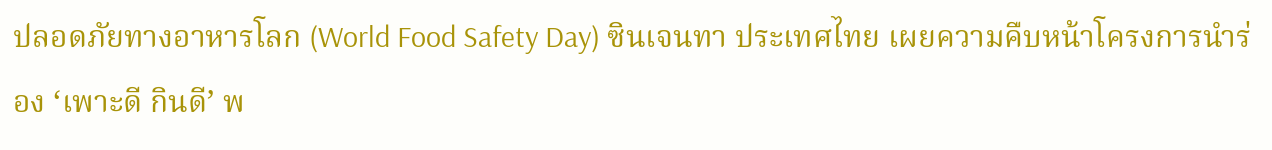ปลอดภัยทางอาหารโลก (World Food Safety Day) ซินเจนทา ประเทศไทย เผยความคืบหน้าโครงการนำร่อง ‘เพาะดี กินดี’ พ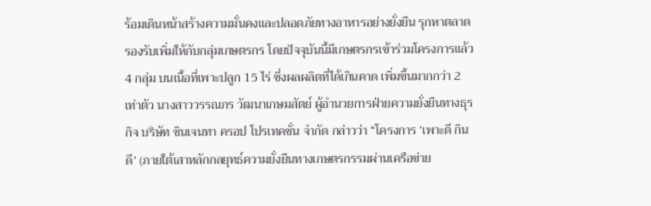ร้อมเดินหน้าสร้างความมั่นคงและปลอดภัยทางอาหารอย่างยั่งยืน รุกหาตลาดรองรับเพิ่มให้กับกลุ่มเกษตรกร โดยปัจจุบันนี้มีเกษตรกรเข้าร่วมโครงการแล้ว 4 กลุ่ม บนเนื้อที่เพาะปลูก 15 ไร่ ซึ่งผลผลิตที่ได้เกินคาด เพิ่มขึ้นมากกว่า 2 เท่าตัว นางสาววรรณภร วัฒนาเกษมสัตย์ ผู้อำนวยการฝ่ายความยั่งยืนทางธุรกิจ บริษัท ซินเจนทา ครอป โปรเทคชั่น จำกัด กล่าวว่า “โครงการ ‘เพาะดี กินดี’ (ภายใต้เสาหลักกลยุทธ์ความยั่งยืนทางเกษตรกรรมผ่านเครือข่าย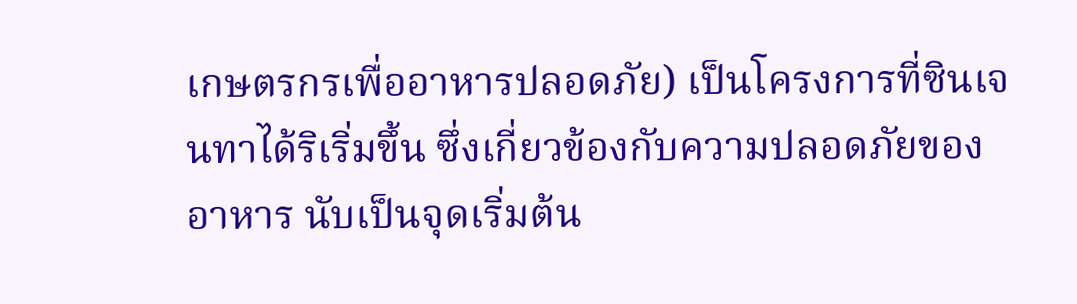เกษตรกรเพื่ออาหารปลอดภัย) เป็นโครงการที่ซินเจนทาได้ริเริ่มขึ้น ซึ่งเกี่ยวข้องกับความปลอดภัยของอาหาร นับเป็นจุดเริ่มต้น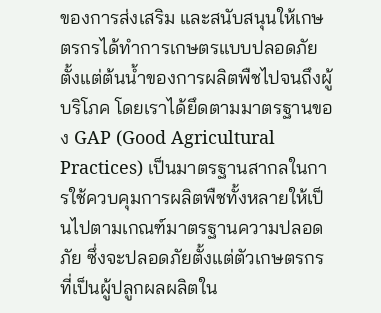ของการส่งเสริม และสนับสนุนให้เกษตรกรได้ทําการเกษตรแบบปลอดภัยตั้งแต่ต้นน้ำของการผลิตพืชไปจนถึงผู้บริโภค โดยเราได้ยึดตามมาตรฐานของ GAP (Good Agricultural Practices) เป็นมาตรฐานสากลในการใช้ควบคุมการผลิตพืชทั้งหลายให้เป็นไปตามเกณฑ์มาตรฐานความปลอดภัย ซึ่งจะปลอดภัยตั้งแต่ตัวเกษตรกรที่เป็นผู้ปลูกผลผลิตใน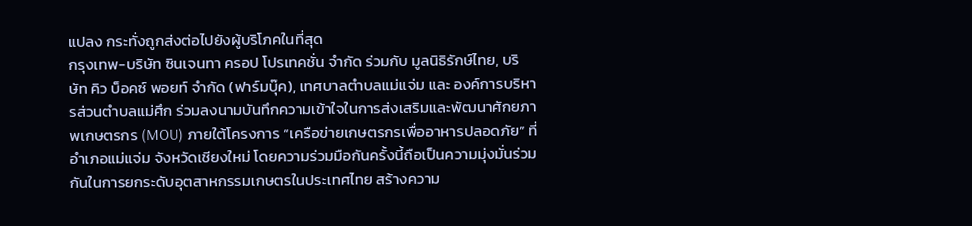แปลง กระทั่งถูกส่งต่อไปยังผู้บริโภคในที่สุด
กรุงเทพ-บริษัท ซินเจนทา ครอป โปรเทคชั่น จำกัด ร่วมกับ มูลนิธิรักษ์ไทย, บริษัท คิว บ็อคซ์ พอยท์ จำกัด (ฟาร์มบุ๊ค), เทศบาลตำบลแม่แจ่ม และ องค์การบริหารส่วนตำบลแม่ศึก ร่วมลงนามบันทึกความเข้าใจในการส่งเสริมและพัฒนาศักยภาพเกษตรกร (MOU) ภายใต้โครงการ “เครือข่ายเกษตรกรเพื่ออาหารปลอดภัย” ที่อำเภอแม่แจ่ม จังหวัดเชียงใหม่ โดยความร่วมมือกันครั้งนี้ถือเป็นความมุ่งมั่นร่วมกันในการยกระดับอุตสาหกรรมเกษตรในประเทศไทย สร้างความ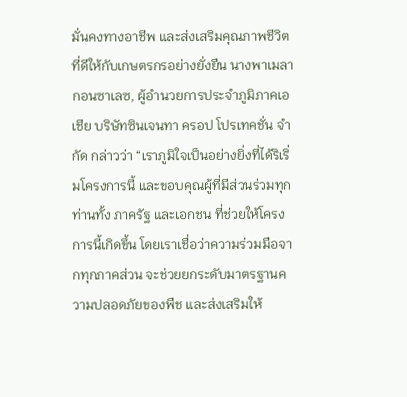มั่นคงทางอาชีพ และส่งเสริมคุณภาพชีวิตที่ดีให้กับเกษตรกรอย่างยั่งยืน นางพาเมลา กอนซาเลซ, ผู้อำนวยการประจำภูมิภาคเอเชีย บริษัทซินเจนทา ครอป โปรเทคชั่น จำกัด กล่าวว่า “เราภูมิใจเป็นอย่างยิ่งที่ได้ริเริ่มโครงการนี้ และขอบคุณผู้ที่มีส่วนร่วมทุกท่านทั้ง ภาครัฐ และเอกชน ที่ช่วยให้โครงการนี้เกิดขึ้น โดยเราเชื่อว่าความร่วมมือจากทุกภาคส่วน จะช่วยยกระดับมาตรฐานความปลอดภัยของพืช และส่งเสริมให้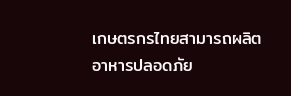เกษตรกรไทยสามารถผลิตอาหารปลอดภัย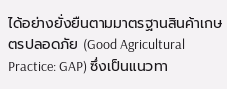ได้อย่างยั่งยืนตามมาตรฐานสินค้าเกษตรปลอดภัย (Good Agricultural Practice: GAP) ซึ่งเป็นแนวทา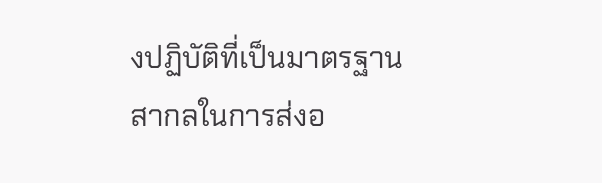งปฏิบัติที่เป็นมาตรฐานสากลในการส่งอ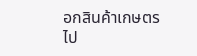อกสินค้าเกษตรไป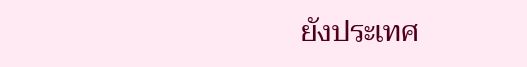ยังประเทศ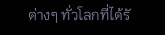ต่างๆ ทั่วโลกที่ได้รั